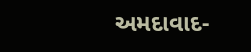અમદાવાદ-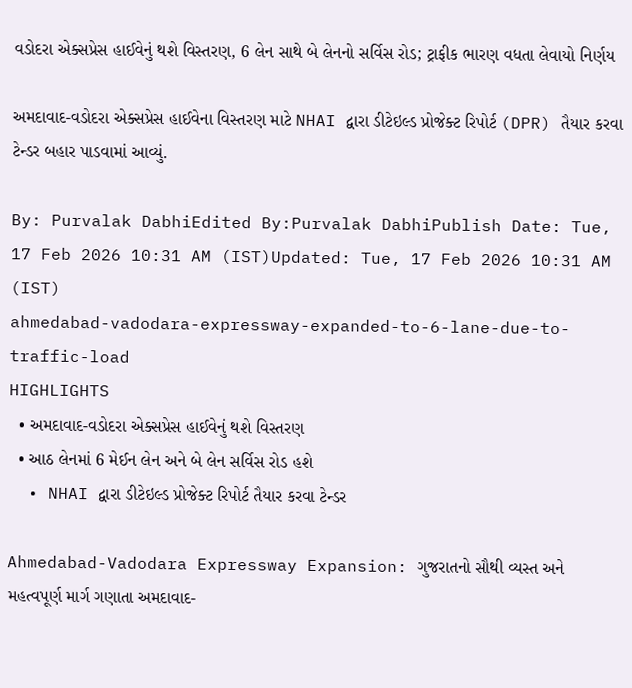વડોદરા એક્સપ્રેસ હાઈવેનું થશે વિસ્તરણ, 6 લેન સાથે બે લેનનો સર્વિસ રોડ; ટ્રાફીક ભારણ વધતા લેવાયો નિર્ણય

અમદાવાદ-વડોદરા એક્સપ્રેસ હાઈવેના વિસ્તરણ માટે NHAI દ્વારા ડીટેઇલ્ડ પ્રોજેક્ટ રિપોર્ટ (DPR) તૈયાર કરવા ટેન્ડર બહાર પાડવામાં આવ્યું.

By: Purvalak DabhiEdited By:Purvalak DabhiPublish Date: Tue, 17 Feb 2026 10:31 AM (IST)Updated: Tue, 17 Feb 2026 10:31 AM (IST)
ahmedabad-vadodara-expressway-expanded-to-6-lane-due-to-traffic-load
HIGHLIGHTS
  • અમદાવાદ-વડોદરા એક્સપ્રેસ હાઈવેનું થશે વિસ્તરણ
  • આઠ લેનમાં 6 મેઈન લેન અને બે લેન સર્વિસ રોડ હશે
  • NHAI દ્વારા ડીટેઇલ્ડ પ્રોજેક્ટ રિપોર્ટ તૈયાર કરવા ટેન્ડર

Ahmedabad-Vadodara Expressway Expansion: ગુજરાતનો સૌથી વ્યસ્ત અને મહત્વપૂર્ણ માર્ગ ગણાતા અમદાવાદ-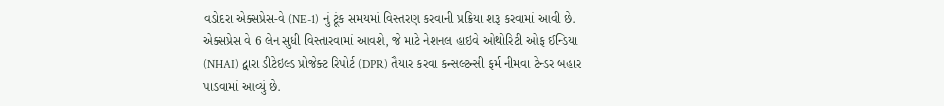વડોદરા એક્સપ્રેસ-વે (NE-1) નું ટૂંક સમયમાં વિસ્તરણ કરવાની પ્રક્રિયા શરૂ કરવામાં આવી છે. એક્સપ્રેસ વે 6 લેન સુધી વિસ્તારવામાં આવશે, જે માટે નેશનલ હાઇવે ઓથોરિટી ઓફ ઈન્ડિયા (NHAI) દ્વારા ડીટેઇલ્ડ પ્રોજેક્ટ રિપોર્ટ (DPR) તૈયાર કરવા કન્સલ્ટન્સી ફર્મ નીમવા ટેન્ડર બહાર પાડવામાં આવ્યું છે.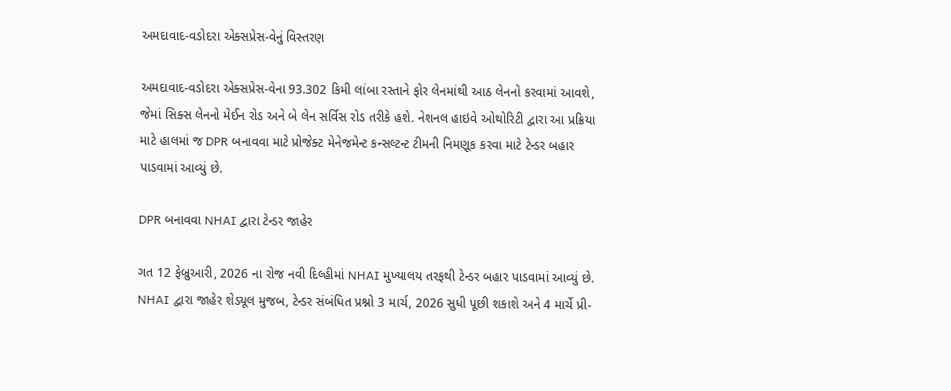અમદાવાદ-વડોદરા એક્સપ્રેસ-વેનું વિસ્તરણ

અમદાવાદ-વડોદરા એક્સપ્રેસ-વેના 93.302 કિમી લાંબા રસ્તાને ફોર લેનમાંથી આઠ લેનનો કરવામાં આવશે, જેમાં સિક્સ લેનનો મેઈન રોડ અને બે લેન સર્વિસ રોડ તરીકે હશે. નેશનલ હાઇવે ઓથોરિટી દ્વારા આ પ્રક્રિયા માટે હાલમાં જ DPR બનાવવા માટે પ્રોજેક્ટ મેનેજમેન્ટ કન્સલ્ટન્ટ ટીમની નિમણૂક કરવા માટે ટેન્ડર બહાર પાડવામાં આવ્યું છે.

DPR બનાવવા NHAI દ્વારા ટેન્ડર જાહેર

ગત 12 ફેબ્રુઆરી, 2026 ના રોજ નવી દિલ્હીમાં NHAI મુખ્યાલય તરફથી ટેન્ડર બહાર પાડવામાં આવ્યું છે. NHAI દ્વારા જાહેર શેડ્યૂલ મુજબ, ટેન્ડર સંબંધિત પ્રશ્નો 3 માર્ચ, 2026 સુધી પૂછી શકાશે અને 4 માર્ચે પ્રી-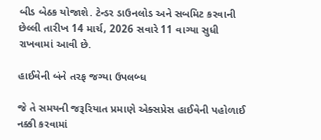બીડ બેઠક યોજાશે. ટેન્ડર ડાઉનલોડ અને સબમિટ કરવાની છેલ્લી તારીખ 14 માર્ચ, 2026 સવારે 11 વાગ્યા સુધી રાખવામાં આવી છે.

હાઈવેની બંને તરફ જગ્યા ઉપલબ્ધ

જે તે સમયની જરૂરિયાત પ્રમાણે એક્સપ્રેસ હાઈવેની પહોળાઈ નક્કી કરવામાં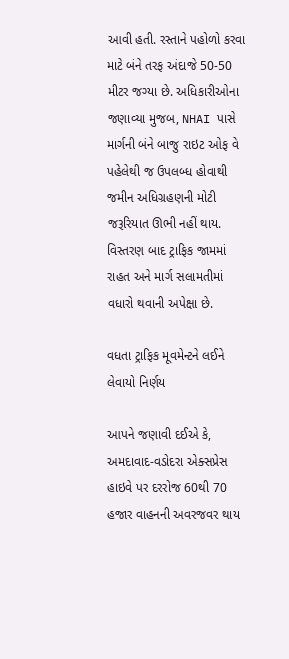આવી હતી. રસ્તાને પહોળો કરવા માટે બંને તરફ અંદાજે 50-50 મીટર જગ્યા છે. અધિકારીઓના જણાવ્યા મુજબ, NHAI પાસે માર્ગની બંને બાજુ રાઇટ ઓફ વે પહેલેથી જ ઉપલબ્ધ હોવાથી જમીન અધિગ્રહણની મોટી જરૂરિયાત ઊભી નહીં થાય. વિસ્તરણ બાદ ટ્રાફિક જામમાં રાહત અને માર્ગ સલામતીમાં વધારો થવાની અપેક્ષા છે.

વધતા ટ્રાફિક મૂવમેન્ટને લઈને લેવાયો નિર્ણય

આપને જણાવી દઈએ કે, અમદાવાદ-વડોદરા એક્સપ્રેસ હાઇવે પર દરરોજ 60થી 70 હજાર વાહનની અવરજવર થાય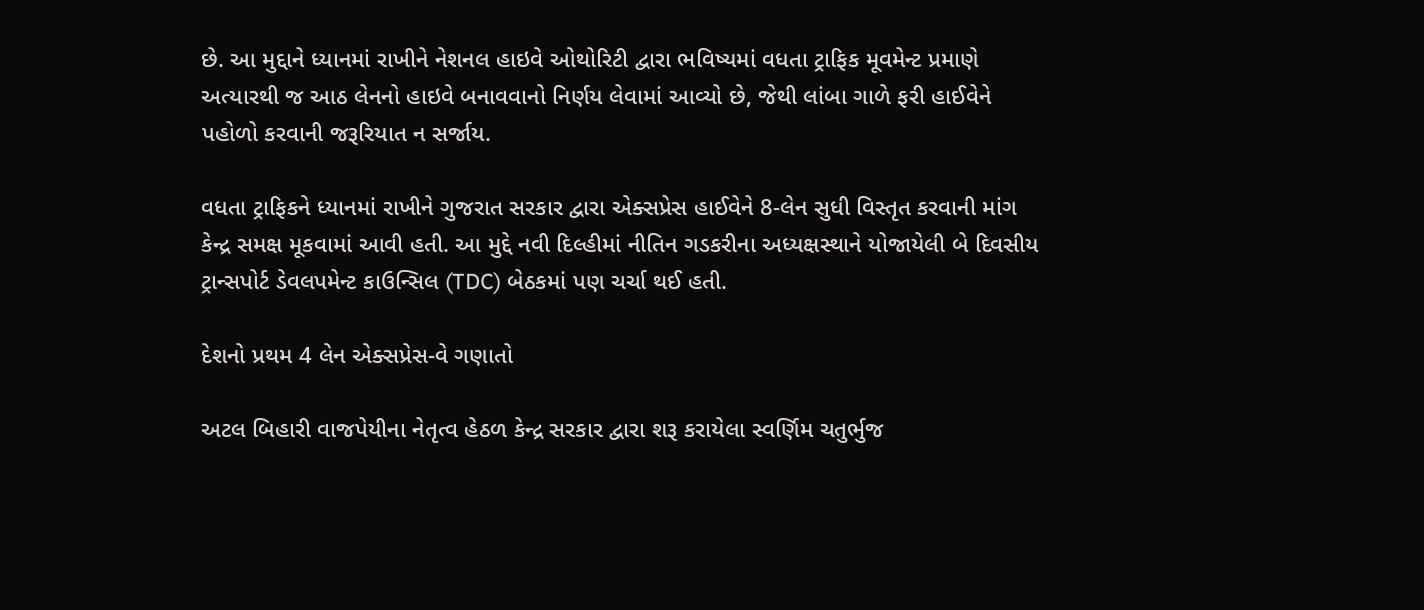છે. આ મુદ્દાને ધ્યાનમાં રાખીને નેશનલ હાઇવે ઓથોરિટી દ્વારા ભવિષ્યમાં વધતા ટ્રાફિક મૂવમેન્ટ પ્રમાણે અત્યારથી જ આઠ લેનનો હાઇવે બનાવવાનો નિર્ણય લેવામાં આવ્યો છે, જેથી લાંબા ગાળે ફરી હાઈવેને પહોળો કરવાની જરૂરિયાત ન સર્જાય.

વધતા ટ્રાફિકને ધ્યાનમાં રાખીને ગુજરાત સરકાર દ્વારા એક્સપ્રેસ હાઈવેને 8-લેન સુધી વિસ્તૃત કરવાની માંગ કેન્દ્ર સમક્ષ મૂકવામાં આવી હતી. આ મુદ્દે નવી દિલ્હીમાં નીતિન ગડકરીના અધ્યક્ષસ્થાને યોજાયેલી બે દિવસીય ટ્રાન્સપોર્ટ ડેવલપમેન્ટ કાઉન્સિલ (TDC) બેઠકમાં પણ ચર્ચા થઈ હતી.

દેશનો પ્રથમ 4 લેન એક્સપ્રેસ-વે ગણાતો

અટલ બિહારી વાજપેયીના નેતૃત્વ હેઠળ કેન્દ્ર સરકાર દ્વારા શરૂ કરાયેલા સ્વર્ણિમ ચતુર્ભુજ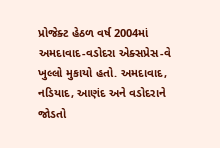પ્રોજેક્ટ હેઠળ વર્ષ 2004માં અમદાવાદ-વડોદરા એક્સપ્રેસ-વે ખુલ્લો મુકાયો હતો. અમદાવાદ, નડિયાદ, આણંદ અને વડોદરાને જોડતો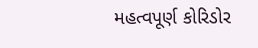મહત્વપૂર્ણ કોરિડોર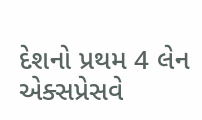દેશનો પ્રથમ 4 લેન એક્સપ્રેસવે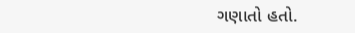ગણાતો હતો.